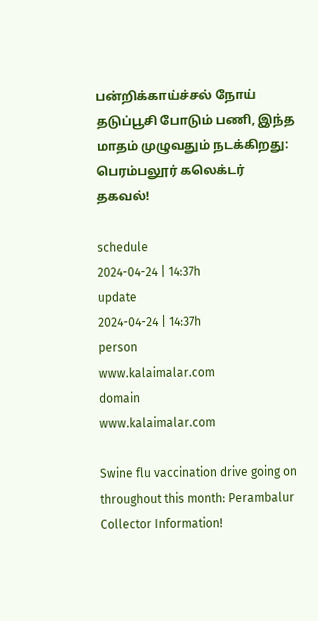பன்றிக்காய்ச்சல் நோய் தடுப்பூசி போடும் பணி, இந்த மாதம் முழுவதும் நடக்கிறது: பெரம்பலூர் கலெக்டர் தகவல்!

schedule
2024-04-24 | 14:37h
update
2024-04-24 | 14:37h
person
www.kalaimalar.com
domain
www.kalaimalar.com

Swine flu vaccination drive going on throughout this month: Perambalur Collector Information!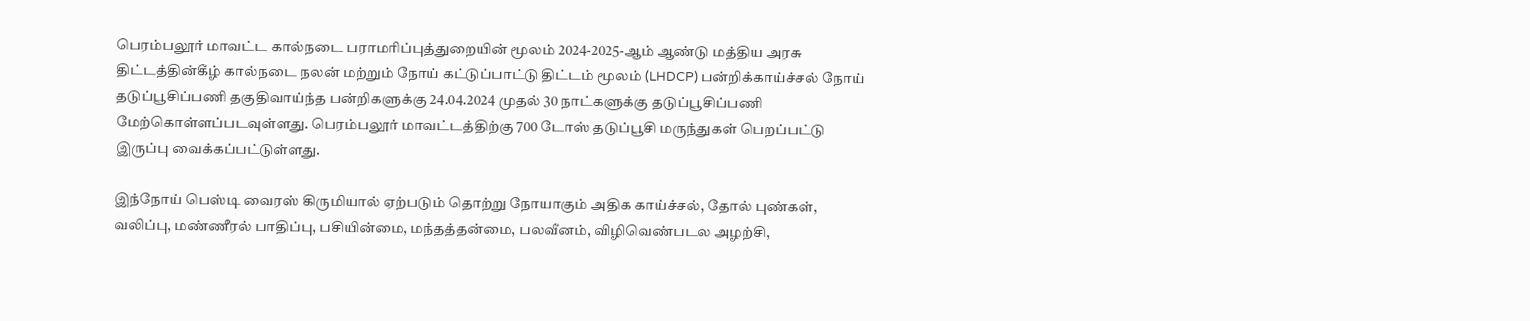பெரம்பலூர் மாவட்ட கால்நடை பராமரிப்புத்துறையின் மூலம் 2024-2025-ஆம் ஆண்டு மத்திய அரசு திட்டத்தின்கீழ் கால்நடை நலன் மற்றும் நோய் கட்டுப்பாட்டு திட்டம் மூலம் (LHDCP) பன்றிக்காய்ச்சல் நோய் தடுப்பூசிப்பணி தகுதிவாய்ந்த பன்றிகளுக்கு 24.04.2024 முதல் 30 நாட்களுக்கு தடுப்பூசிப்பணி மேற்கொள்ளப்படவுள்ளது. பெரம்பலூர் மாவட்டத்திற்கு 700 டோஸ் தடுப்பூசி மருந்துகள் பெறப்பட்டு இருப்பு வைக்கப்பட்டுள்ளது.

இந்நோய் பெஸ்டி வைரஸ் கிருமியால் ஏற்படும் தொற்று நோயாகும் அதிக காய்ச்சல், தோல் புண்கள், வலிப்பு, மண்ணீரல் பாதிப்பு, பசியின்மை, மந்தத்தன்மை, பலவீனம், விழிவெண்படல அழற்சி,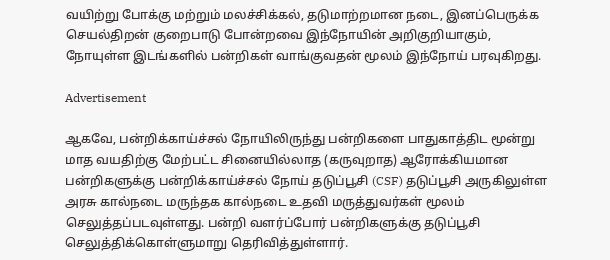வயிற்று போக்கு மற்றும் மலச்சிக்கல், தடுமாற்றமான நடை, இனப்பெருக்க செயல்திறன் குறைபாடு போன்றவை இந்நோயின் அறிகுறியாகும், நோயுள்ள இடங்களில் பன்றிகள் வாங்குவதன் மூலம் இந்நோய் பரவுகிறது.

Advertisement

ஆகவே, பன்றிக்காய்ச்சல் நோயிலிருந்து பன்றிகளை பாதுகாத்திட மூன்று மாத வயதிற்கு மேற்பட்ட சினையில்லாத (கருவுறாத) ஆரோக்கியமான பன்றிகளுக்கு பன்றிக்காய்ச்சல் நோய் தடுப்பூசி (CSF) தடுப்பூசி அருகிலுள்ள அரசு கால்நடை மருந்தக கால்நடை உதவி மருத்துவர்கள் மூலம் செலுத்தப்படவுள்ளது. பன்றி வளர்ப்போர் பன்றிகளுக்கு தடுப்பூசி செலுத்திக்கொள்ளுமாறு தெரிவித்துள்ளார்.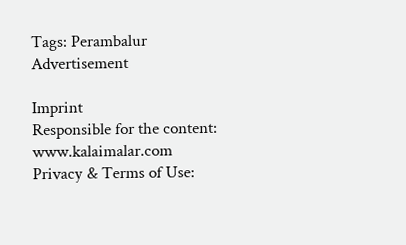Tags: Perambalur
Advertisement

Imprint
Responsible for the content:
www.kalaimalar.com
Privacy & Terms of Use: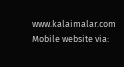www.kalaimalar.com
Mobile website via: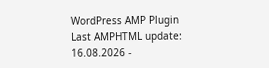WordPress AMP Plugin
Last AMPHTML update:
16.08.2026 -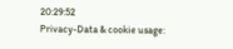20:29:52
Privacy-Data & cookie usage: